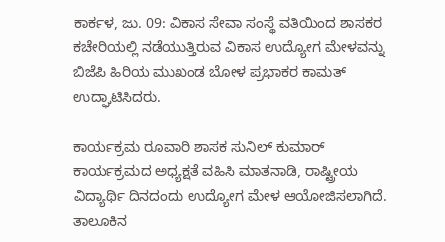ಕಾರ್ಕಳ, ಜು. 09: ವಿಕಾಸ ಸೇವಾ ಸಂಸ್ಥೆ ವತಿಯಿಂದ ಶಾಸಕರ ಕಚೇರಿಯಲ್ಲಿ ನಡೆಯುತ್ತಿರುವ ವಿಕಾಸ ಉದ್ಯೋಗ ಮೇಳವನ್ನು ಬಿಜೆಪಿ ಹಿರಿಯ ಮುಖಂಡ ಬೋಳ ಪ್ರಭಾಕರ ಕಾಮತ್ ಉದ್ಘಾಟಿಸಿದರು.

ಕಾರ್ಯಕ್ರಮ ರೂವಾರಿ ಶಾಸಕ ಸುನಿಲ್ ಕುಮಾರ್ ಕಾರ್ಯಕ್ರಮದ ಅಧ್ಯಕ್ಷತೆ ವಹಿಸಿ ಮಾತನಾಡಿ, ರಾಷ್ಟ್ರೀಯ ವಿದ್ಯಾರ್ಥಿ ದಿನದಂದು ಉದ್ಯೋಗ ಮೇಳ ಆಯೋಜಿಸಲಾಗಿದೆ. ತಾಲೂಕಿನ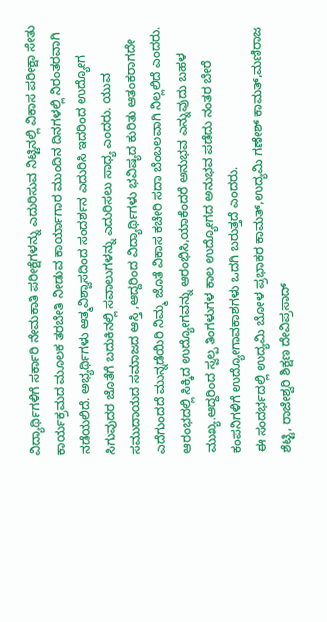ವಿದ್ಯಾರ್ಥಿಗಳಿಗೆ ಸರ್ಕಾರಿ ನೇಮಕಾತಿ ಪರೀಕ್ಷೆಗಳನ್ನು ಎದುರಿಸುವ ನಿಟ್ಟಿನಲ್ಲಿ ವಿಕಾಸ ಪರೀಕ್ಷಾ ಸೇತು ಕಾರ್ಯಕ್ರಮದ ಮೂಲಕ ತರಬೇತಿ ನೀಡುವ ಕಾರ್ಯಾಗಾರ ಮುಂದಿನ ದಿನಗಳಲ್ಲಿ ನಿರಂತರವಾಗಿ ನಡೆಯಲಿದೆ. ಅಭ್ಯರ್ಥಿಗಳು ಆತ್ಮವಿಶ್ವಾಸದಿಂದ ಸಂದರ್ಶನ ಎದುರಿಸಿ ಇದರಿಂದ ಉದ್ಯೋಗ ಸಿಗುವುದರ ಜೊತೆಗೆ ಬದುಕಿನಲ್ಲಿ ಸವಾಲುಗಳನ್ನು ಎದುರಿಸಲು ಸಾಧ್ಯ ಎಂದರು. ಯುವ ಸಮುದಾಯದ ಸಮಾಜದ ಆಸ್ತಿ ,ಆದ್ದರಿಂದ ವಿದ್ಯಾರ್ಥಿಗಳು ಭವಿಷ್ಯದ ಕುರಿತು ಆತಂಕರಾಗದೇ ಎದೆಗುಂದದೆ ಮುನ್ನಡೆಯಿರಿ ನಿಮ್ಮ ಜೊತೆ ವಿಕಾಸ ಕಚೇರಿ ಸದಾ ಬೆಂಬಲವಾಗಿ ನಿಲ್ಲಲಿದೆ ಎಂದರು. ಆರಂಭದಲ್ಲಿ ಸಿಕ್ಕಿದ ಉದ್ಯೋಗವನ್ನು ಆರಂಭಿಸಿ,ಯಾಕೆಂದರೆ ಅನುಭವ ಎನ್ನುವುದು ಬಹಳ ಮುಖ್ಯ.ಆದ್ದರಿಂದ ಸ್ವಲ್ಪ ತಿಂಗಳುಗಳ ಕಾಲ ಉದ್ಯೋಗದ ಅನುಭವ ಪಡೆದು ನಂತರ ಬೇರೆ ಕಂಪನಿಗಳಿಗೆ ಉದ್ಯೋಗಾವಕಾಶಗಳು ಒದಗಿ ಬರುತ್ತದೆ ಎಂದರು.
ಈ ಸಂದರ್ಭದಲ್ಲಿ ಉದ್ಯಮಿ ಬೋಳ ಪ್ರಭಾಕರ ಕಾಮತ್,ಉದ್ಯಮಿ ಗಣೇಶ್ ಕಾಮತ್,ಮಣಿರಾಜ ಶೆಟ್ಟಿ, ರಾಜೇಶ್ವರಿ ಶಿಕ್ಷಣ ದೇವಿಪ್ರಸಾದ್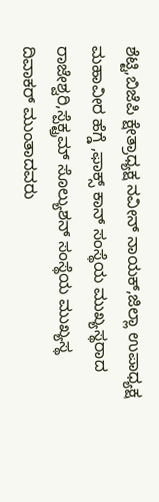ಶೆಟ್ಟಿ,ಬಿಜೆಪಿ ಕ್ಷೇತ್ರಾಧ್ಯಕ್ಷ ನವೀನ್ ನಾಯಕ್,ಜಿಲ್ಲಾ ಉಪಾಧ್ಯಕ್ಷ ಮಹಾವೀರ ಹೆಗ್ಡೆ ,ಫಾಕ್ಸ್ ಕಾನ್ ಸಂಸ್ಥೆಯ ಮುಖ್ಯಸ್ಥರಾದ ರಾಜೇಶ್ವರಿ,ಸ್ಪೆಕ್ಟ್ರಮ್ ಸೊಲ್ಯುಶನ್ ಸಂಸ್ಥೆಯ ಮುಖ್ಯಸ್ಥ ದಿವಾಕರ್ ಮುಂತಾದವರು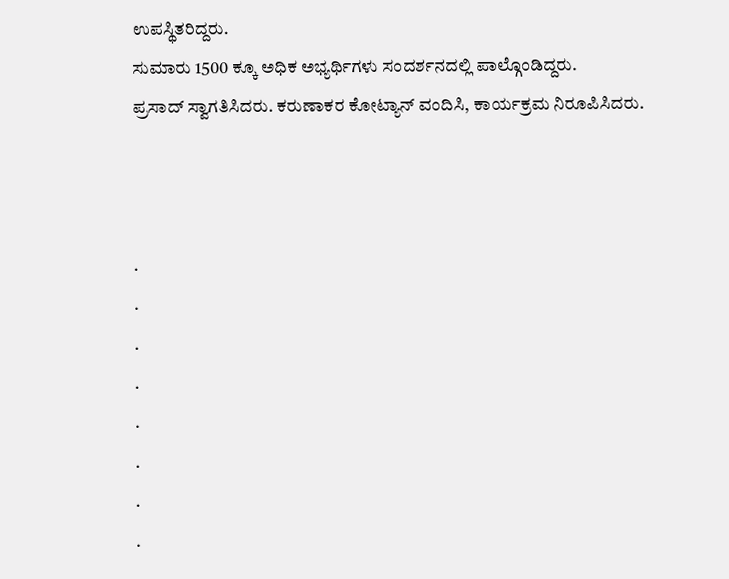ಉಪಸ್ಥಿತರಿದ್ದರು.
ಸುಮಾರು 1500 ಕ್ಕೂ ಅಧಿಕ ಅಭ್ಯರ್ಥಿಗಳು ಸಂದರ್ಶನದಲ್ಲಿ ಪಾಲ್ಗೊಂಡಿದ್ದರು.
ಪ್ರಸಾದ್ ಸ್ವಾಗತಿಸಿದರು. ಕರುಣಾಕರ ಕೋಟ್ಯಾನ್ ವಂದಿಸಿ, ಕಾರ್ಯಕ್ರಮ ನಿರೂಪಿಸಿದರು.



.
.
.
.
.
.
.
.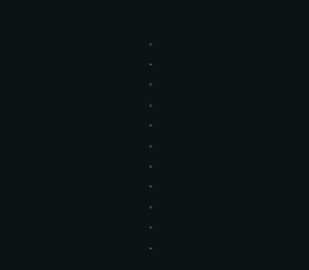.
.
.
.
.
.
.
.
.
.
.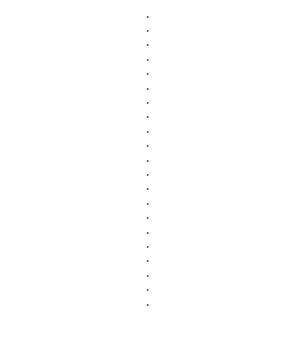.
.
.
.
.
.
.
.
.
.
.
.
.
.
.
.
.
.
.
.
.